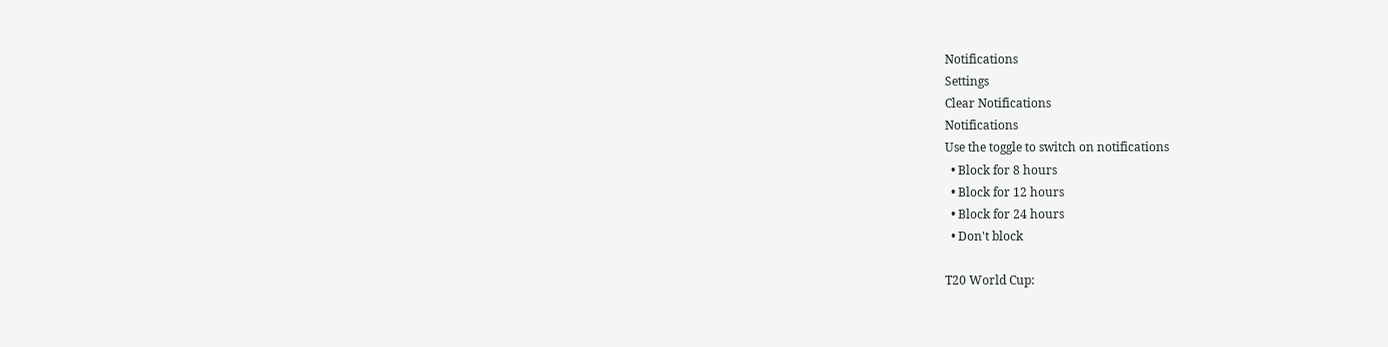Notifications
Settings
Clear Notifications
Notifications
Use the toggle to switch on notifications
  • Block for 8 hours
  • Block for 12 hours
  • Block for 24 hours
  • Don't block

T20 World Cup: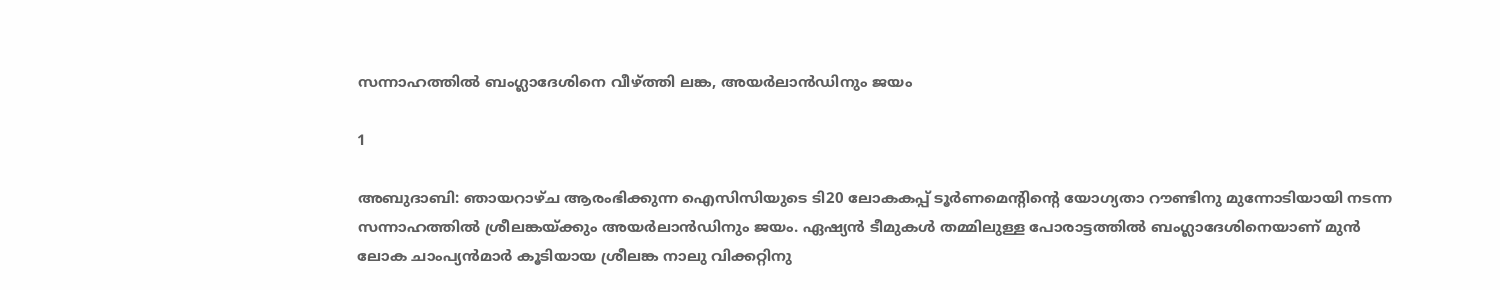സന്നാഹത്തില്‍ ബംഗ്ലാദേശിനെ വീഴ്ത്തി ലങ്ക, അയര്‍ലാന്‍ഡിനും ജയം

1

അബുദാബി: ഞായറാഴ്ച ആരംഭിക്കുന്ന ഐസിസിയുടെ ടി20 ലോകകപ്പ് ടൂര്‍ണമെന്റിന്റെ യോഗ്യതാ റൗണ്ടിനു മുന്നോടിയായി നടന്ന സന്നാഹത്തില്‍ ശ്രീലങ്കയ്ക്കും അയര്‍ലാന്‍ഡിനും ജയം. ഏഷ്യന്‍ ടീമുകള്‍ തമ്മിലുള്ള പോരാട്ടത്തില്‍ ബംഗ്ലാദേശിനെയാണ് മുന്‍ ലോക ചാംപ്യന്‍മാര്‍ കൂടിയായ ശ്രീലങ്ക നാലു വിക്കറ്റിനു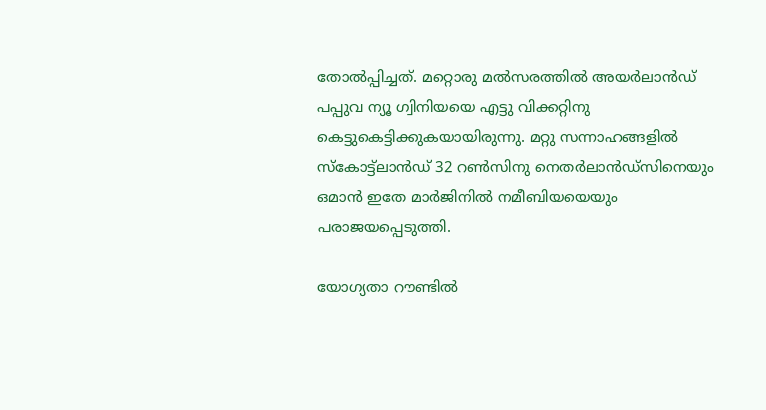തോല്‍പ്പിച്ചത്. മറ്റൊരു മല്‍സരത്തില്‍ അയര്‍ലാന്‍ഡ് പപ്പുവ ന്യൂ ഗ്വിനിയയെ എട്ടു വിക്കറ്റിനു കെട്ടുകെട്ടിക്കുകയായിരുന്നു. മറ്റു സന്നാഹങ്ങളില്‍ സ്‌കോട്ട്‌ലാന്‍ഡ് 32 റണ്‍സിനു നെതര്‍ലാന്‍ഡ്‌സിനെയും ഒമാന്‍ ഇതേ മാര്‍ജിനില്‍ നമീബിയയെയും പരാജയപ്പെടുത്തി.

യോഗ്യതാ റൗണ്ടില്‍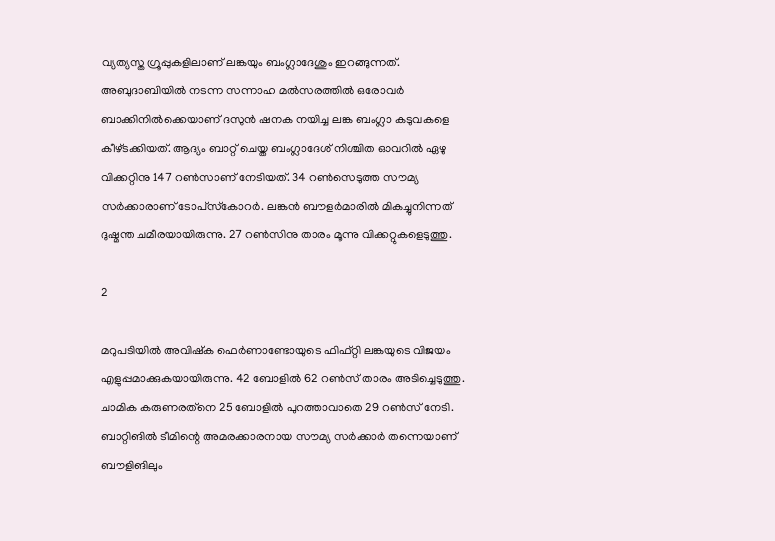വ്യത്യസ്ത ഗ്രൂപ്പുകളിലാണ് ലങ്കയും ബംഗ്ലാദേശും ഇറങ്ങുന്നത്. അബുദാബിയില്‍ നടന്ന സന്നാഹ മല്‍സരത്തില്‍ ഒരോവര്‍ ബാക്കിനില്‍ക്കെയാണ് ദസുന്‍ ഷനക നയിച്ച ലങ്ക ബംഗ്ലാ കടുവകളെ കീഴ്ടക്കിയത്. ആദ്യം ബാറ്റ് ചെയ്ത ബംഗ്ലാദേശ് നിശ്ചിത ഓവറില്‍ ഏഴു വിക്കറ്റിനു 147 റണ്‍സാണ് നേടിയത്. 34 റണ്‍സെടുത്ത സൗമ്യ സര്‍ക്കാരാണ് ടോപ്‌സ്‌കോറര്‍. ലങ്കന്‍ ബൗളര്‍മാരില്‍ മികച്ചുനിന്നത് ദുഷ്മന്ത ചമീരയായിരുന്നു. 27 റണ്‍സിനു താരം മൂന്നു വിക്കറ്റുകളെടുത്തു.

2

മറുപടിയില്‍ അവിഷ്‌ക ഫെര്‍ണാണ്ടോയുടെ ഫിഫ്റ്റി ലങ്കയുടെ വിജയം എളുപ്പമാക്കുകയായിരുന്നു. 42 ബോളില്‍ 62 റണ്‍സ് താരം അടിച്ചെടുത്തു. ചാമിക കരുണരത്‌നെ 25 ബോളില്‍ പുറത്താവാതെ 29 റണ്‍സ് നേടി. ബാറ്റിങില്‍ ടീമിന്റെ അമരക്കാരനായ സൗമ്യ സര്‍ക്കാര്‍ തന്നെയാണ് ബൗളിങിലും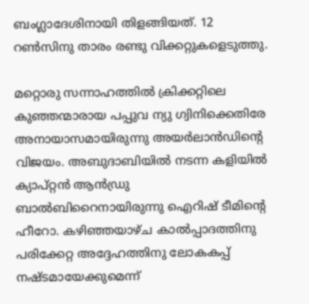ബംഗ്ലാദേശിനായി തിളങ്ങിയത്. 12 റണ്‍സിനു താരം രണ്ടു വിക്കറ്റുകളെടുത്തു.

മറ്റൊരു സന്നാഹത്തില്‍ ക്രിക്കറ്റിലെ കുഞ്ഞന്മാരായ പപ്പുവ ന്യു ഗ്വിനിക്കെതിരേ അനായാസമായിരുന്നു അയര്‍ലാന്‍ഡിന്റെ വിജയം. അബുദാബിയില്‍ നടന്ന കളിയില്‍ ക്യാപ്റ്റന്‍ ആന്‍ഡ്രു ബാല്‍ബിറൈനായിരുന്നു ഐറിഷ് ടീമിന്റെ ഹീറോ. കഴിഞ്ഞയാഴ്ച കാല്‍പ്പാദത്തിനു പരിക്കേറ്റ അദ്ദേഹത്തിനു ലോകകപ്പ് നഷ്ടമായേക്കുമെന്ന്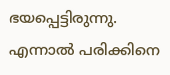ഭയപ്പെട്ടിരുന്നു. എന്നാല്‍ പരിക്കിനെ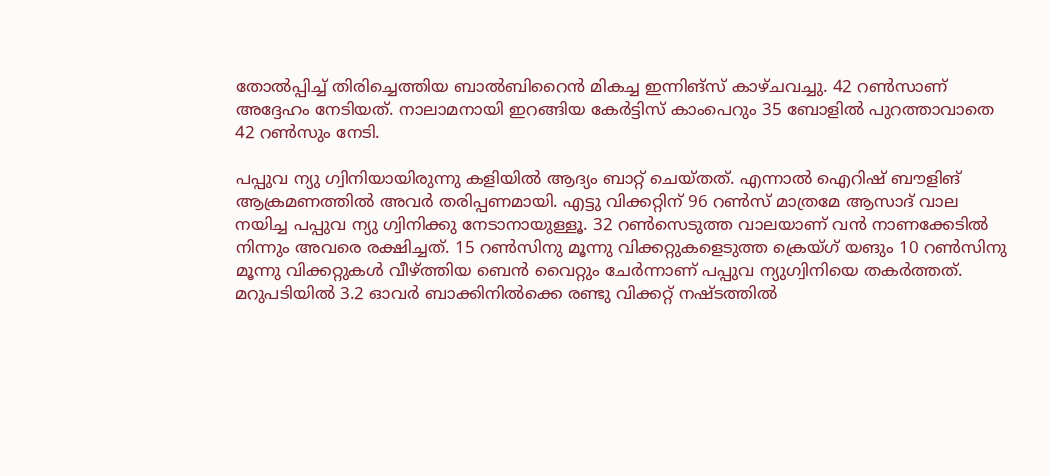തോല്‍പ്പിച്ച് തിരിച്ചെത്തിയ ബാല്‍ബിറൈന്‍ മികച്ച ഇന്നിങ്‌സ് കാഴ്ചവച്ചു. 42 റണ്‍സാണ് അദ്ദേഹം നേടിയത്. നാലാമനായി ഇറങ്ങിയ കേര്‍ട്ടിസ് കാംപെറും 35 ബോളില്‍ പുറത്താവാതെ 42 റണ്‍സും നേടി.

പപ്പുവ ന്യു ഗ്വിനിയായിരുന്നു കളിയില്‍ ആദ്യം ബാറ്റ് ചെയ്തത്. എന്നാല്‍ ഐറിഷ് ബൗളിങ് ആക്രമണത്തില്‍ അവര്‍ തരിപ്പണമായി. എട്ടു വിക്കറ്റിന് 96 റണ്‍സ് മാത്രമേ ആസാദ് വാല നയിച്ച പപ്പുവ ന്യു ഗ്വിനിക്കു നേടാനായുള്ളൂ. 32 റണ്‍സെടുത്ത വാലയാണ് വന്‍ നാണക്കേടില്‍ നിന്നും അവരെ രക്ഷിച്ചത്. 15 റണ്‍സിനു മൂന്നു വിക്കറ്റുകളെടുത്ത ക്രെയ്ഗ് യങും 10 റണ്‍സിനു മൂന്നു വിക്കറ്റുകള്‍ വീഴ്ത്തിയ ബെന്‍ വൈറ്റും ചേര്‍ന്നാണ് പപ്പുവ ന്യുഗ്വിനിയെ തകര്‍ത്തത്. മറുപടിയില്‍ 3.2 ഓവര്‍ ബാക്കിനില്‍ക്കെ രണ്ടു വിക്കറ്റ് നഷ്ടത്തില്‍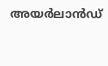അയര്‍ലാന്‍ഡ്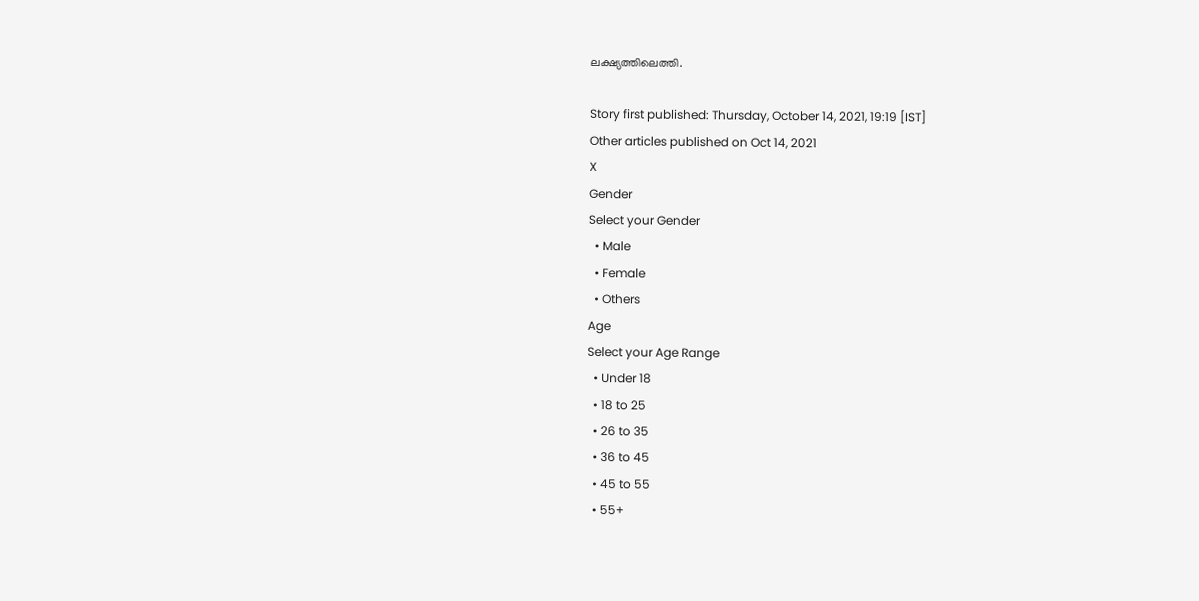ലക്ഷ്യത്തിലെത്തി.

Story first published: Thursday, October 14, 2021, 19:19 [IST]
Other articles published on Oct 14, 2021
X
Gender
Select your Gender
  • Male
  • Female
  • Others
Age
Select your Age Range
  • Under 18
  • 18 to 25
  • 26 to 35
  • 36 to 45
  • 45 to 55
  • 55+